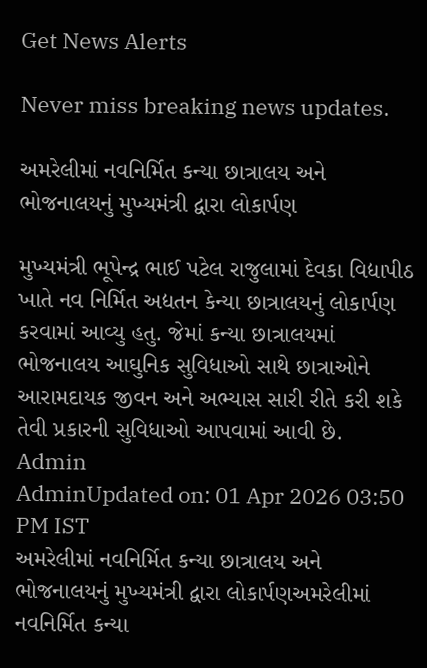Get News Alerts

Never miss breaking news updates.

અમરેલીમાં નવનિર્મિત કન્યા છાત્રાલય અને ભોજનાલયનું મુખ્યમંત્રી દ્વારા લોકાર્પણ

મુખ્યમંત્રી ભૂપેન્દ્ર ભાઈ પટેલ રાજુલામાં દેવકા વિદ્યાપીઠ ખાતે નવ નિર્મિત અદ્યતન કેન્યા છાત્રાલયનું લોકાર્પણ કરવામાં આવ્યુ હતુ. જેમાં કન્યા છાત્રાલયમાં ભોજનાલય આઘુનિક સુવિધાઓ સાથે છાત્રાઓને આરામદાયક જીવન અને અભ્યાસ સારી રીતે કરી શકે તેવી પ્રકારની સુવિધાઓ આપવામાં આવી છે.
Admin
AdminUpdated on: 01 Apr 2026 03:50 PM IST
અમરેલીમાં નવનિર્મિત કન્યા છાત્રાલય અને ભોજનાલયનું મુખ્યમંત્રી દ્વારા લોકાર્પણઅમરેલીમાં નવનિર્મિત કન્યા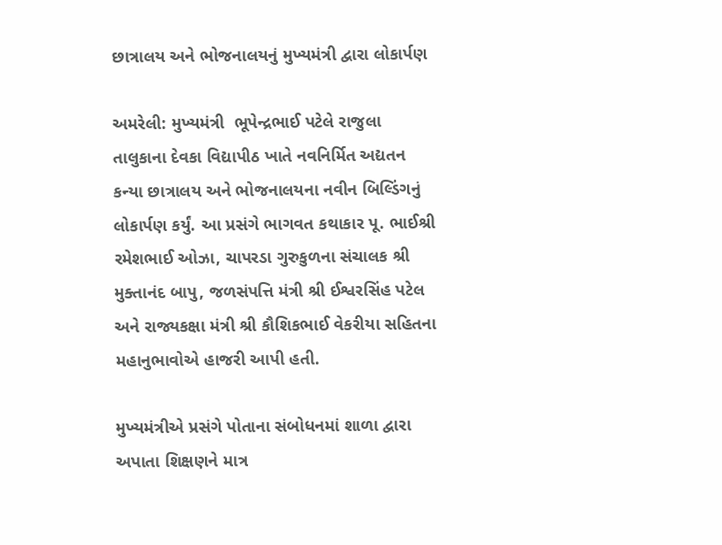છાત્રાલય અને ભોજનાલયનું મુખ્યમંત્રી દ્વારા લોકાર્પણ

અમરેલી: મુખ્યમંત્રી  ભૂપેન્દ્રભાઈ પટેલે રાજુલા તાલુકાના દેવકા વિદ્યાપીઠ ખાતે નવનિર્મિત અદ્યતન કન્યા છાત્રાલય અને ભોજનાલયના નવીન બિલ્ડિંગનું લોકાર્પણ કર્યું. આ પ્રસંગે ભાગવત કથાકાર પૂ. ભાઈશ્રી રમેશભાઈ ઓઝા, ચાપરડા ગુરુકુળના સંચાલક શ્રી મુક્તાનંદ બાપુ, જળસંપત્તિ મંત્રી શ્રી ઈશ્વરસિંહ પટેલ અને રાજ્યકક્ષા મંત્રી શ્રી કૌશિકભાઈ વેકરીયા સહિતના મહાનુભાવોએ હાજરી આપી હતી.

મુખ્યમંત્રીએ પ્રસંગે પોતાના સંબોધનમાં શાળા દ્વારા અપાતા શિક્ષણને માત્ર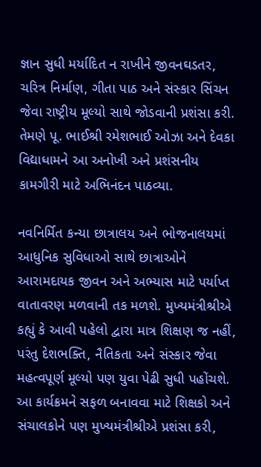જ્ઞાન સુધી મર્યાદિત ન રાખીને જીવનઘડતર, ચરિત્ર નિર્માણ, ગીતા પાઠ અને સંસ્કાર સિંચન જેવા રાષ્ટ્રીય મૂલ્યો સાથે જોડવાની પ્રશંસા કરી. તેમણે પૂ. ભાઈશ્રી રમેશભાઈ ઓઝા અને દેવકા વિદ્યાધામને આ અનોખી અને પ્રશંસનીય કામગીરી માટે અભિનંદન પાઠવ્યા.

નવનિર્મિત કન્યા છાત્રાલય અને ભોજનાલયમાં આધુનિક સુવિધાઓ સાથે છાત્રાઓને આરામદાયક જીવન અને અભ્યાસ માટે પર્યાપ્ત વાતાવરણ મળવાની તક મળશે. મુખ્યમંત્રીશ્રીએ કહ્યું કે આવી પહેલો દ્વારા માત્ર શિક્ષણ જ નહીં, પરંતુ દેશભક્તિ, નૈતિકતા અને સંસ્કાર જેવા મહત્વપૂર્ણ મૂલ્યો પણ યુવા પેઢી સુધી પહોંચશે. આ કાર્યક્રમને સફળ બનાવવા માટે શિક્ષકો અને સંચાલકોને પણ મુખ્યમંત્રીશ્રીએ પ્રશંસા કરી,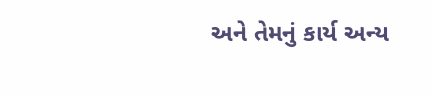અને તેમનું કાર્ય અન્ય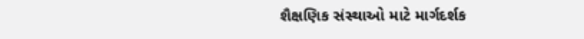શૈક્ષણિક સંસ્થાઓ માટે માર્ગદર્શક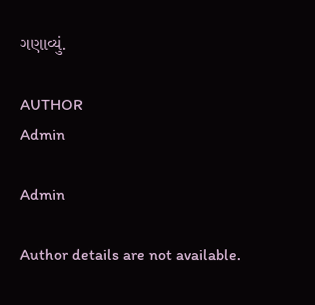ગણાવ્યું.

AUTHOR
Admin

Admin

Author details are not available.